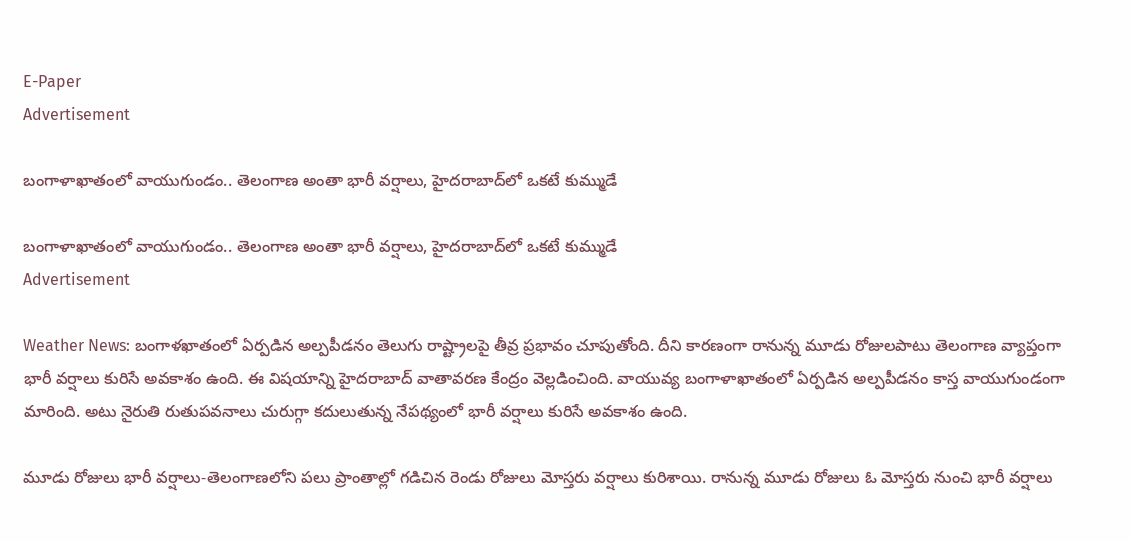E-Paper
Advertisement

బంగాళాఖాతంలో వాయుగుండం.. తెలంగాణ అంతా భారీ వర్షాలు, హైదరాబాద్‌లో ఒకటే కుమ్ముడే

బంగాళాఖాతంలో వాయుగుండం.. తెలంగాణ అంతా భారీ వర్షాలు, హైదరాబాద్‌లో ఒకటే కుమ్ముడే
Advertisement

Weather News: బంగాళఖాతంలో ఏర్పడిన అల్పపీడనం తెలుగు రాష్ట్రాలపై తీవ్ర ప్రభావం చూపుతోంది. దీని కారణంగా రానున్న మూడు రోజులపాటు తెలంగాణ వ్యాప్తంగా భారీ వర్షాలు కురిసే అవకాశం ఉంది. ఈ విషయాన్ని హైదరాబాద్‌ వాతావరణ కేంద్రం వెల్లడించింది. వాయువ్య బంగాళాఖాతంలో ఏర్పడిన అల్పపీడనం కాస్త వాయుగుండంగా మారింది. అటు నైరుతి రుతుపవనాలు చురుగ్గా కదులుతున్న నేపథ్యంలో భారీ వర్షాలు కురిసే అవకాశం ఉంది.

మూడు రోజులు భారీ వర్షాలు-తెలంగాణలోని పలు ప్రాంతాల్లో గడిచిన రెండు రోజులు మోస్తరు వర్షాలు కురిశాయి. రానున్న మూడు రోజులు ఓ మోస్తరు నుంచి భారీ వర్షాలు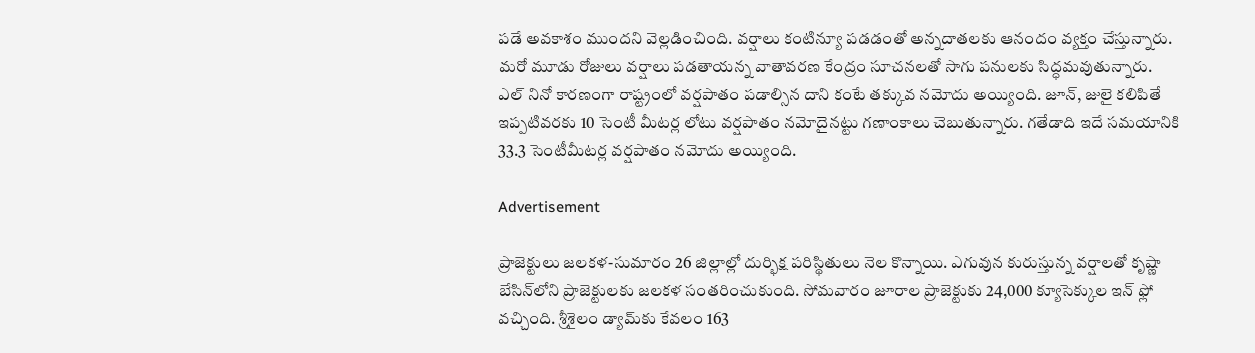పడే అవకాశం ముందని వెల్లడించింది. వర్షాలు కంటిన్యూ పడడంతో అన్నదాతలకు ఆనందం వ్యక్తం చేస్తున్నారు. మరో మూడు రోజులు వర్షాలు పడతాయన్న వాతావరణ కేంద్రం సూచనలతో సాగు పనులకు సిద్ధమవుతున్నారు. ఎల్ నినో కారణంగా రాష్ట్రంలో వర్షపాతం పడాల్సిన దాని కంటే తక్కువ నమోదు అయ్యింది. జూన్, జులై కలిపితే ఇప్పటివరకు 10 సెంటీ మీటర్ల లోటు వర్షపాతం నమోదైనట్టు గణాంకాలు చెబుతున్నారు. గతేడాది ఇదే సమయానికి 33.3 సెంటీమీటర్ల వర్షపాతం నమోదు అయ్యింది.

Advertisement

ప్రాజెక్టులు జలకళ-సుమారం 26 జిల్లాల్లో దుర్భిక్ష పరిస్థితులు నెల కొన్నాయి. ఎగువున కురుస్తున్న వర్షాలతో కృష్ణా బేసిన్‌లోని ప్రాజెక్టులకు జలకళ సంతరించుకుంది. సోమవారం జూరాల ప్రాజెక్టుకు 24,000 క్యూసెక్కుల ఇన్‌ ఫ్లో వచ్చింది. శ్రీశైలం డ్యామ్‌కు కేవలం 163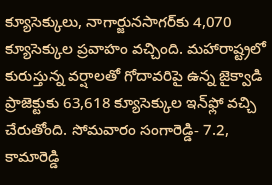క్యూసెక్కులు, నాగార్జునసాగర్‌కు 4,070 క్యూసెక్కుల ప్రవాహం వచ్చింది. మహారాష్ట్రలో కురుస్తున్న వర్షాలతో గోదావరిపై ఉన్న జైక్వాడి ప్రాజెక్టుకు 63,618 క్యూసెక్కుల ఇన్‌ఫ్లో వచ్చి చేరుతోంది. సోమవారం సంగారెడ్డి- 7.2, కామారెడ్డి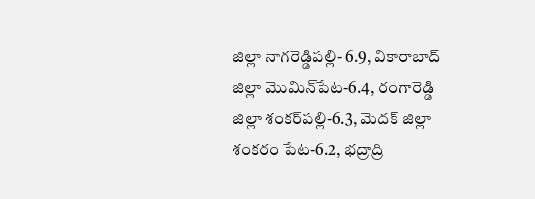జిల్లా నాగరెడ్డిపల్లి- 6.9, వికారాబాద్‌ జిల్లా మొమిన్‌పేట-6.4, రంగారెడ్డి జిల్లా శంకర్‌పల్లి-6.3, మెదక్‌ జిల్లా శంకరం పేట-6.2, భద్రాద్రి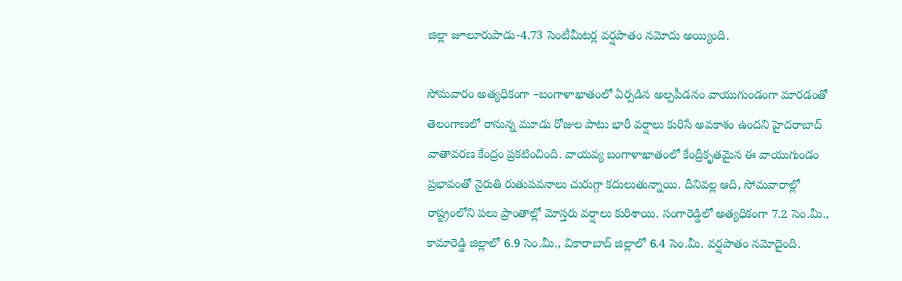జిల్లా జూలూరుపాడు-4.73 సెంటీమీటర్ల వర్షపాతం నమోదు అయ్యింది.

సోమవారం అత్యధికంగా –బంగాళాఖాతంలో ఏర్పడిన అల్పపీడనం వాయుగుండంగా మారడంతో తెలంగాణలో రానున్న మూడు రోజుల పాటు భారీ వర్షాలు కురిసే అవకాశం ఉందని హైదరాబాద్ వాతావరణ కేంద్రం ప్రకటించింది. వాయవ్య బంగాళాఖాతంలో కేంద్రీకృతమైన ఈ వాయుగుండం ప్రభావంతో నైరుతి రుతుపవనాలు చురుగ్గా కదులుతున్నాయి. దీనివల్ల ఆది, సోమవారాల్లో రాష్ట్రంలోని పలు ప్రాంతాల్లో మోస్తరు వర్షాలు కురిశాయి. సంగారెడ్డిలో అత్యధికంగా 7.2 సెం.మీ., కామారెడ్డి జిల్లాలో 6.9 సెం.మీ., వికారాబాద్ జిల్లాలో 6.4 సెం.మీ. వర్షపాతం నమోదైంది.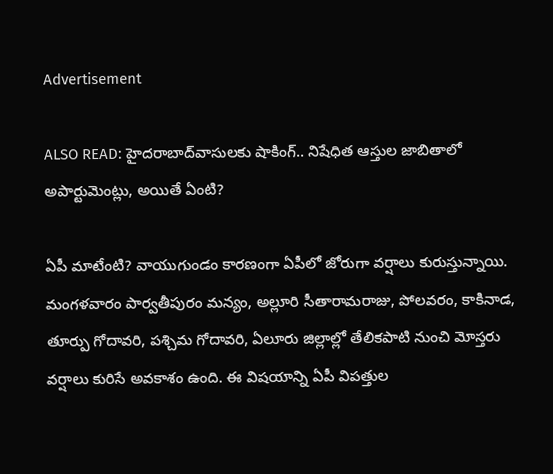Advertisement

ALSO READ: హైదరాబాద్‌వాసులకు షాకింగ్.. నిషేధిత ఆస్తుల జాబితాలో అపార్టుమెంట్లు, అయితే ఏంటి?

ఏపీ మాటేంటి? వాయుగుండం కారణంగా ఏపీలో జోరుగా వర్షాలు కురుస్తున్నాయి. మంగళవారం పార్వతీపురం మన్యం, అల్లూరి సీతారామరాజు, పోలవరం, కాకినాడ, తూర్పు గోదావరి, పశ్చిమ గోదావరి, ఏలూరు జిల్లాల్లో తేలికపాటి నుంచి మోస్తరు వర్షాలు కురిసే అవకాశం ఉంది. ఈ విషయాన్ని ఏపీ విపత్తుల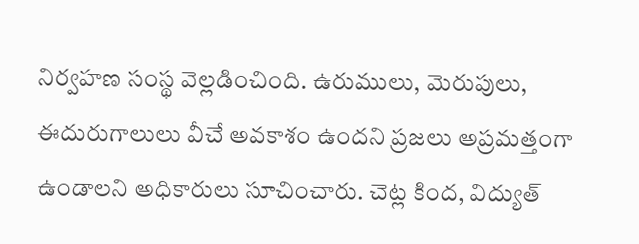నిర్వహణ సంస్థ వెల్లడించింది. ఉరుములు, మెరుపులు, ఈదురుగాలులు వీచే అవకాశం ఉందని ప్రజలు అప్రమత్తంగా ఉండాలని అధికారులు సూచించారు. చెట్ల కింద, విద్యుత్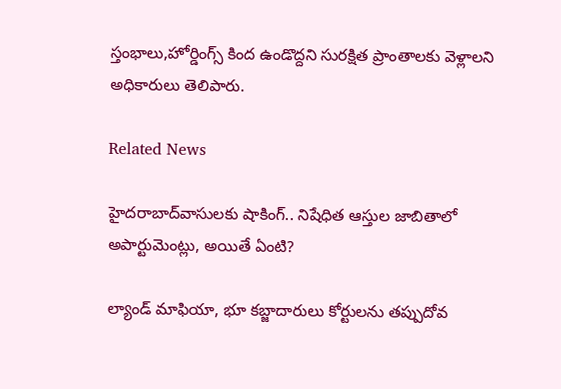స్తంభాలు,హోర్డింగ్స్ కింద ఉండొద్దని సురక్షిత ప్రాంతాలకు వెళ్లాలని అధికారులు తెలిపారు.

Related News

హైదరాబాద్‌వాసులకు షాకింగ్.. నిషేధిత ఆస్తుల జాబితాలో అపార్టుమెంట్లు, అయితే ఏంటి?

ల్యాండ్ మాఫియా, భూ కబ్జాదారులు కోర్టులను తప్పుదోవ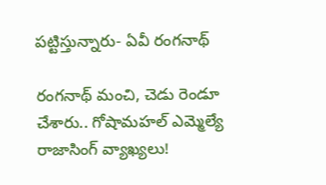పట్టిస్తున్నారు- ఏవీ రంగనాథ్

రంగనాథ్ మంచి, చెడు రెండూ చేశారు.. గోషామహల్ ఎమ్మెల్యే రాజాసింగ్ వ్యాఖ్యలు!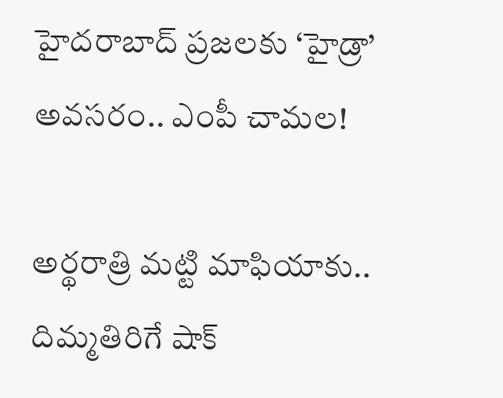హైదరాబాద్‌ ప్రజలకు ‘హైడ్రా’ అవసరం.. ఎంపీ చామల!

అర్థరాత్రి మట్టి మాఫియాకు.. దిమ్మతిరిగే షాక్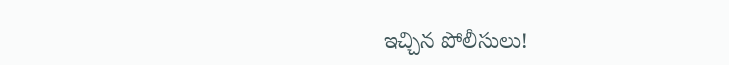ఇచ్చిన పోలీసులు!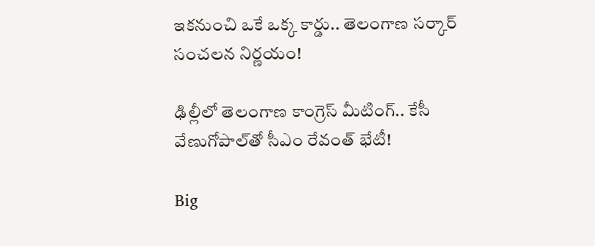ఇకనుంచి ఒకే ఒక్క కార్డు.. తెలంగాణ సర్కార్ సంచలన నిర్ణయం!

ఢిల్లీలో తెలంగాణ కాంగ్రెస్ మీటింగ్.. కేసీ వేణుగోపాల్‌తో సీఎం రేవంత్ భేటీ!

Big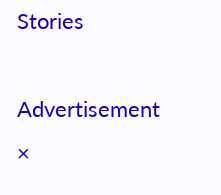Stories

Advertisement
×